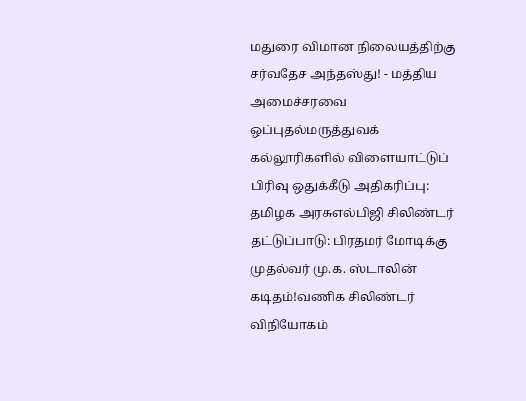மதுரை விமான நிலையத்திற்கு சர்வதேச அந்தஸ்து! - மத்திய அமைச்சரவை ஒப்புதல்மருத்துவக் கல்லூரிகளில் விளையாட்டுப் பிரிவு ஒதுக்கீடு அதிகரிப்பு: தமிழக அரசுஎல்பிஜி சிலிண்டர் தட்டுப்பாடு: பிரதமர் மோடிக்கு முதல்வர் மு.க. ஸ்டாலின் கடிதம்!வணிக சிலிண்டர் விநியோகம்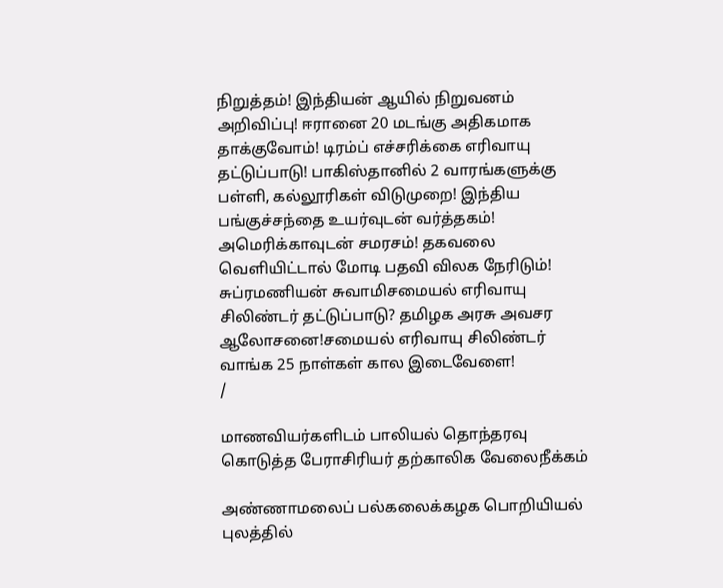நிறுத்தம்! இந்தியன் ஆயில் நிறுவனம் அறிவிப்பு! ஈரானை 20 மடங்கு அதிகமாக தாக்குவோம்! டிரம்ப் எச்சரிக்கை எரிவாயு தட்டுப்பாடு! பாகிஸ்தானில் 2 வாரங்களுக்கு பள்ளி, கல்லூரிகள் விடுமுறை! இந்திய பங்குச்சந்தை உயர்வுடன் வர்த்தகம்! அமெரிக்காவுடன் சமரசம்! தகவலை வெளியிட்டால் மோடி பதவி விலக நேரிடும்! சுப்ரமணியன் சுவாமிசமையல் எரிவாயு சிலிண்டர் தட்டுப்பாடு? தமிழக அரசு அவசர ஆலோசனை!சமையல் எரிவாயு சிலிண்டர் வாங்க 25 நாள்கள் கால இடைவேளை!
/

மாணவியர்களிடம் பாலியல் தொந்தரவு கொடுத்த பேராசிரியர் தற்காலிக வேலைநீக்கம்

அண்ணாமலைப் பல்கலைக்கழக பொறியியல் புலத்தில்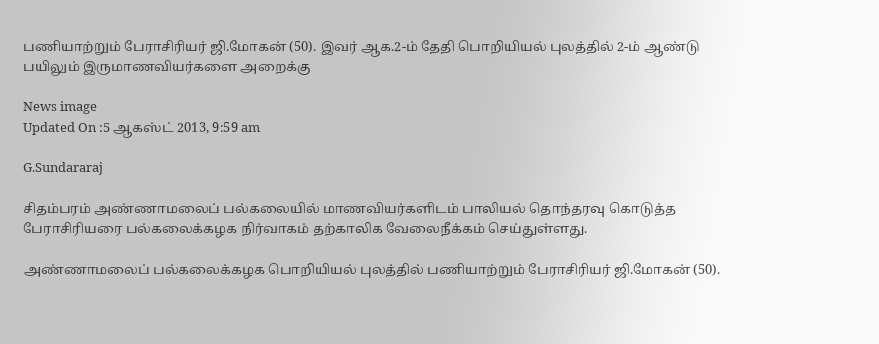பணியாற்றும் பேராசிரியர் ஜி.மோகன் (50). இவர் ஆக.2-ம் தேதி பொறியியல் புலத்தில் 2-ம் ஆண்டு பயிலும் இருமாணவியர்களை அறைக்கு

News image
Updated On :5 ஆகஸ்ட் 2013, 9:59 am

G.Sundararaj

சிதம்பரம் அண்ணாமலைப் பல்கலையில் மாணவியர்களிடம் பாலியல் தொந்தரவு கொடுத்த பேராசிரியரை பல்கலைக்கழக நிர்வாகம் தற்காலிக வேலைநீக்கம் செய்துள்ளது.

அண்ணாமலைப் பல்கலைக்கழக பொறியியல் புலத்தில் பணியாற்றும் பேராசிரியர் ஜி.மோகன் (50).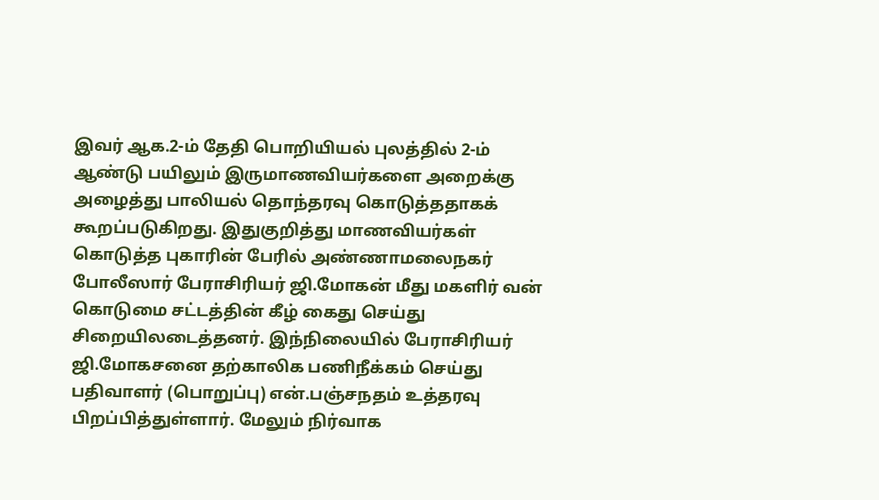இவர் ஆக.2-ம் தேதி பொறியியல் புலத்தில் 2-ம் ஆண்டு பயிலும் இருமாணவியர்களை அறைக்கு அழைத்து பாலியல் தொந்தரவு கொடுத்ததாகக் கூறப்படுகிறது. இதுகுறித்து மாணவியர்கள் கொடுத்த புகாரின் பேரில் அண்ணாமலைநகர் போலீஸார் பேராசிரியர் ஜி.மோகன் மீது மகளிர் வன் கொடுமை சட்டத்தின் கீழ் கைது செய்து சிறையிலடைத்தனர். இந்நிலையில் பேராசிரியர் ஜி.மோகசனை தற்காலிக பணிநீக்கம் செய்து பதிவாளர் (பொறுப்பு) என்.பஞ்சநதம் உத்தரவு பிறப்பித்துள்ளார். மேலும் நிர்வாக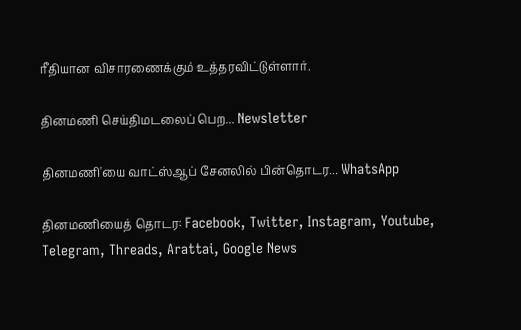ரீதியான விசாரணைக்கும் உத்தரவிட்டுள்ளார்.

தினமணி செய்திமடலைப் பெற... Newsletter

தினமணி'யை வாட்ஸ்ஆப் சேனலில் பின்தொடர... WhatsApp

தினமணியைத் தொடர: Facebook, Twitter, Instagram, Youtube, Telegram, Threads, Arattai, Google News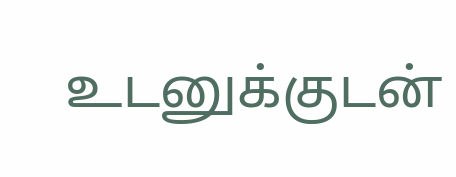உடனுக்குடன்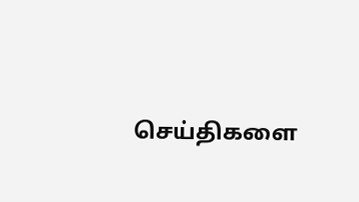செய்திகளை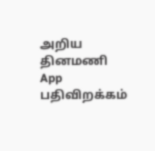அறிய தினமணி App பதிவிறக்கம்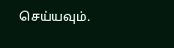செய்யவும்.